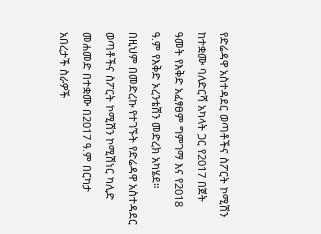የድሬዳዋ አስተዳደር ወጣቶችና ስፖርት ኮሚሽን ከተቋሙ ባለድርሻ አካላት ጋር የ2017 በጀት ዓመት የእቅድ አፈፃፀም ግምገማ እና የ2018 ዓ.ም የእቅድ ኦረንቴሽን መድረክ አካሄደ።
በዚህም በመድረኩ የተገኙት የድሬዳዋ አስተዳደር ወጣቶችና ስፖርት ኮሚሽን ኮሚሽነር ካሊድ መሐመድ በተቋሙ በ2017 ዓ.ም በርካታ አበረታች ስራዎች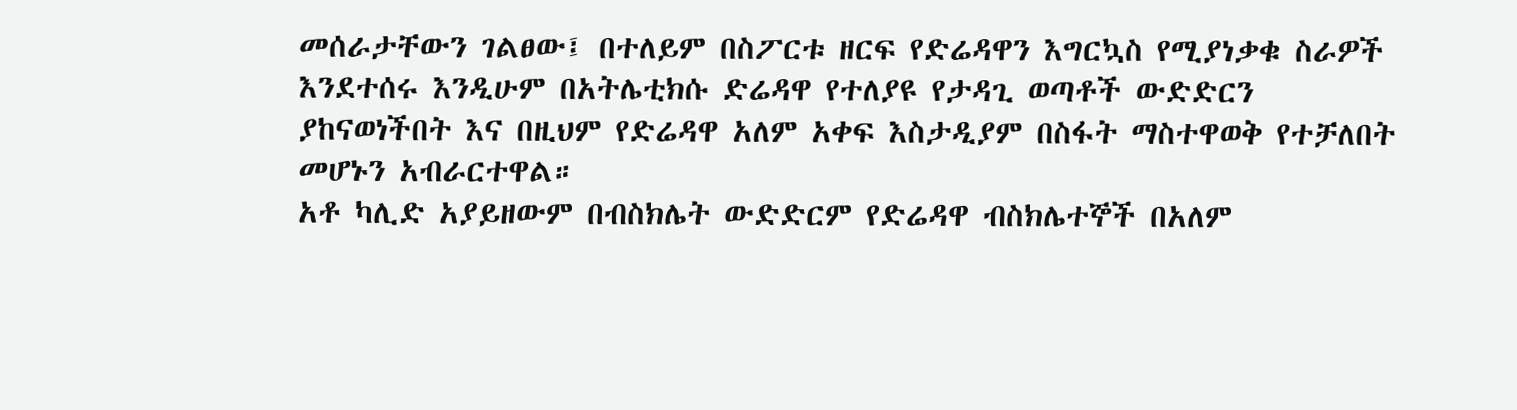መሰራታቸውን ገልፀው፤ በተለይም በስፖርቱ ዘርፍ የድሬዳዋን እግርኳስ የሚያነቃቁ ስራዎች እንደተሰሩ እንዲሁም በአትሌቲክሱ ድሬዳዋ የተለያዩ የታዳጊ ወጣቶች ውድድርን ያከናወነችበት እና በዚህም የድሬዳዋ አለም አቀፍ እስታዲያም በስፋት ማስተዋወቅ የተቻለበት መሆኑን አብራርተዋል።
አቶ ካሊድ አያይዘውም በብስክሌት ውድድርም የድሬዳዋ ብስክሌተኞች በአለም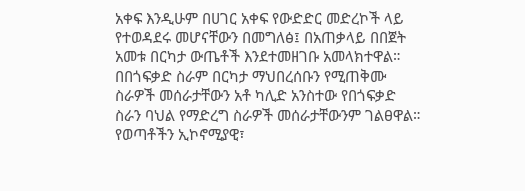አቀፍ እንዲሁም በሀገር አቀፍ የውድድር መድረኮች ላይ የተወዳደሩ መሆናቸውን በመግለፅ፤ በአጠቃላይ በበጀት አመቱ በርካታ ውጤቶች እንደተመዘገቡ አመላክተዋል።
በበጎፍቃድ ስራም በርካታ ማህበረሰቡን የሚጠቅሙ ስራዎች መሰራታቸውን አቶ ካሊድ አንስተው የበጎፍቃድ ስራን ባህል የማድረግ ስራዎች መሰራታቸውንም ገልፀዋል።
የወጣቶችን ኢኮኖሚያዊ፣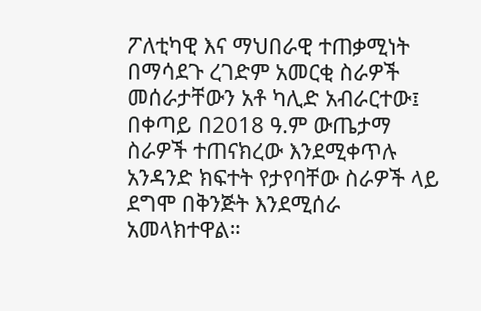ፖለቲካዊ እና ማህበራዊ ተጠቃሚነት በማሳደጉ ረገድም አመርቂ ስራዎች መሰራታቸውን አቶ ካሊድ አብራርተው፤ በቀጣይ በ2018 ዓ.ም ውጤታማ ስራዎች ተጠናክረው እንደሚቀጥሉ አንዳንድ ክፍተት የታየባቸው ስራዎች ላይ ደግሞ በቅንጅት እንደሚሰራ አመላክተዋል።